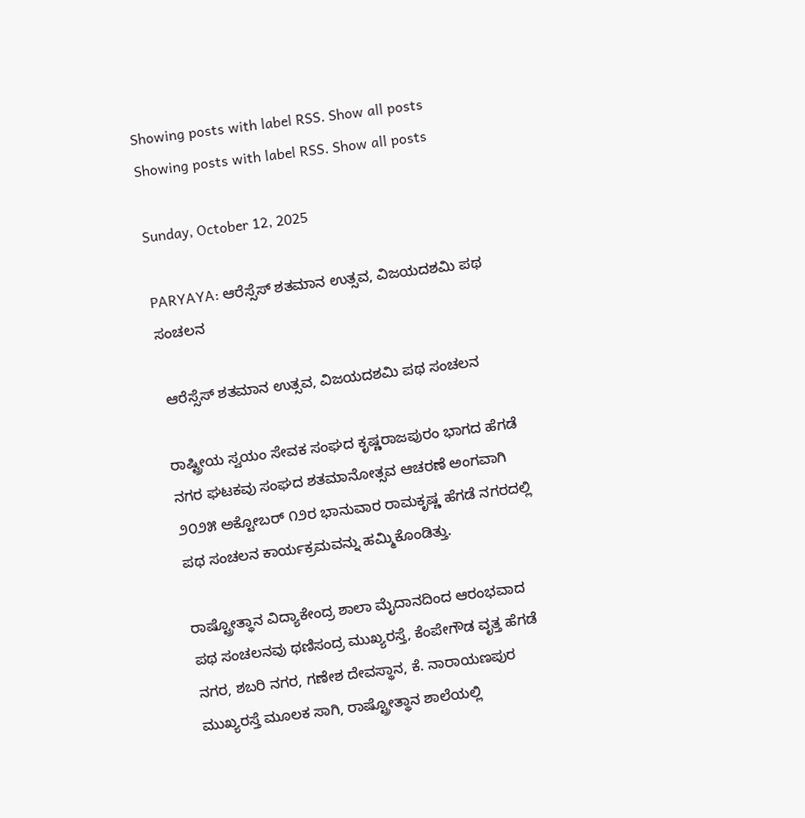Showing posts with label RSS. Show all posts
Showing posts with label RSS. Show all posts

Sunday, October 12, 2025

PARYAYA: ಆರೆಸ್ಸೆಸ್‌ ಶತಮಾನ ಉತ್ಸವ, ವಿಜಯದಶಮಿ ಪಥ ಸಂಚಲನ

 ಆರೆಸ್ಸೆಸ್‌ ಶತಮಾನ ಉತ್ಸವ, ವಿಜಯದಶಮಿ ಪಥ ಸಂಚಲನ

ರಾಷ್ಟ್ರೀಯ ಸ್ವಯಂ ಸೇವಕ ಸಂಘದ ಕೃಷ್ಣರಾಜಪುರಂ ಭಾಗದ ಹೆಗಡೆ ನಗರ ಘಟಕವು ಸಂಘದ ಶತಮಾನೋತ್ಸವ ಆಚರಣೆ ಅಂಗವಾಗಿ ೨೦೨೫ ಅಕ್ಟೋಬರ್‌ ೧೨ರ ಭಾನುವಾರ ರಾಮಕೃಷ್ಣ ಹೆಗಡೆ ನಗರದಲ್ಲಿ ಪಥ ಸಂಚಲನ ಕಾರ್ಯಕ್ರಮವನ್ನು ಹಮ್ಮಿಕೊಂಡಿತ್ತು.

ರಾಷ್ಟ್ರೋತ್ಥಾನ ವಿದ್ಯಾಕೇಂದ್ರ ಶಾಲಾ ಮೈದಾನದಿಂದ ಆರಂಭವಾದ ಪಥ ಸಂಚಲನವು ಥಣಿಸಂದ್ರ ಮುಖ್ಯರಸ್ತೆ, ಕೆಂಪೇಗೌಡ ವೃತ್ತ ಹೆಗಡೆ ನಗರ, ಶಬರಿ ನಗರ, ಗಣೇಶ ದೇವಸ್ಥಾನ, ಕೆ. ನಾರಾಯಣಪುರ ಮುಖ್ಯರಸ್ತೆ ಮೂಲಕ ಸಾಗಿ, ರಾಷ್ಟ್ರೋತ್ಥಾನ ಶಾಲೆಯಲ್ಲಿ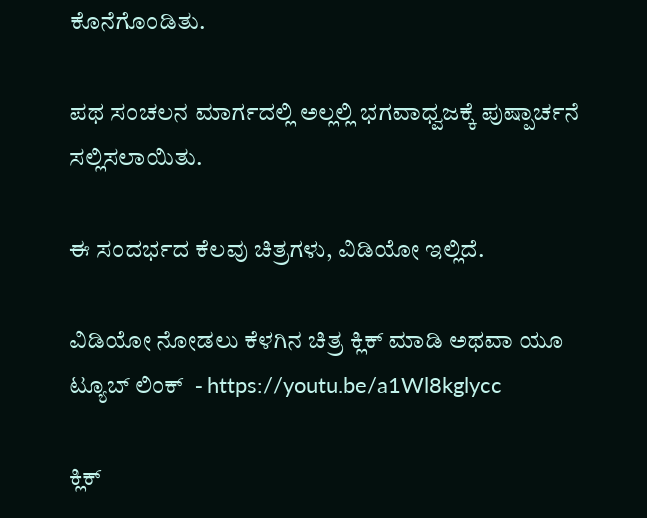ಕೊನೆಗೊಂಡಿತು.

ಪಥ ಸಂಚಲನ ಮಾರ್ಗದಲ್ಲಿ ಅಲ್ಲಲ್ಲಿ ಭಗವಾಧ್ವಜಕ್ಕೆ ಪುಷ್ಪಾರ್ಚನೆ ಸಲ್ಲಿಸಲಾಯಿತು.

ಈ ಸಂದರ್ಭದ ಕೆಲವು ಚಿತ್ರಗಳು, ವಿಡಿಯೋ ಇಲ್ಲಿದೆ.

ವಿಡಿಯೋ ನೋಡಲು ಕೆಳಗಿನ ಚಿತ್ರ ಕ್ಲಿಕ್‌ ಮಾಡಿ ಅಥವಾ ಯೂ ಟ್ಯೂಬ್‌ ಲಿಂಕ್‌  - https://youtu.be/a1Wl8kglycc

ಕ್ಲಿಕ್‌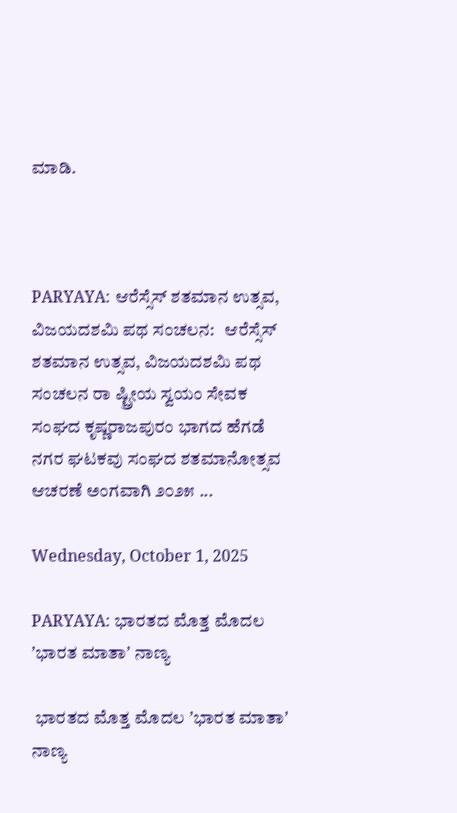ಮಾಡಿ.



PARYAYA: ಆರೆಸ್ಸೆಸ್‌ ಶತಮಾನ ಉತ್ಸವ, ವಿಜಯದಶಮಿ ಪಥ ಸಂಚಲನ:   ಆರೆಸ್ಸೆಸ್‌ ಶತಮಾನ ಉತ್ಸವ, ವಿಜಯದಶಮಿ ಪಥ ಸಂಚಲನ ರಾ ಷ್ಟ್ರೀಯ ಸ್ವಯಂ ಸೇವಕ ಸಂಘದ ಕೃಷ್ಣರಾಜಪುರಂ ಭಾಗದ ಹೆಗಡೆ ನಗರ ಘಟಕವು ಸಂಘದ ಶತಮಾನೋತ್ಸವ ಆಚರಣೆ ಅಂಗವಾಗಿ ೨೦೨೫ ...

Wednesday, October 1, 2025

PARYAYA: ಭಾರತದ ಮೊತ್ತ ಮೊದಲ ʼಭಾರತ ಮಾತಾʼ ನಾಣ್ಯ

 ಭಾರತದ ಮೊತ್ತ ಮೊದಲ ʼಭಾರತ ಮಾತಾʼ ನಾಣ್ಯ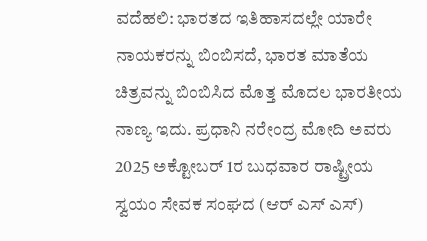ವದೆಹಲಿ: ಭಾರತದ ಇತಿಹಾಸದಲ್ಲೇ ಯಾರೇ ನಾಯಕರನ್ನು ಬಿಂಬಿಸದೆ, ಭಾರತ ಮಾತೆಯ ಚಿತ್ರವನ್ನು ಬಿಂಬಿಸಿದ ಮೊತ್ತ ಮೊದಲ ಭಾರತೀಯ ನಾಣ್ಯ ಇದು. ಪ್ರಧಾನಿ ನರೇಂದ್ರ ಮೋದಿ ಅವರು 2025 ಅಕ್ಟೋಬರ್‌ 1ರ ಬುಧವಾರ ರಾಷ್ಟ್ರೀಯ ಸ್ವಯಂ ಸೇವಕ ಸಂಘದ (ಆರ್‌ ಎಸ್‌ ಎಸ್)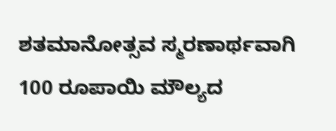ಶತಮಾನೋತ್ಸವ ಸ್ಮರಣಾರ್ಥವಾಗಿ 100 ರೂಪಾಯಿ ಮೌಲ್ಯದ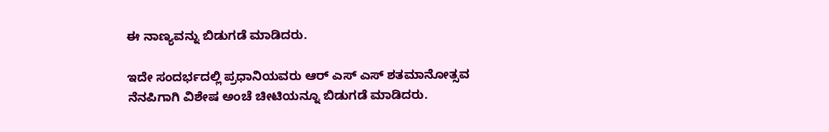ಈ ನಾಣ್ಯವನ್ನು ಬಿಡುಗಡೆ ಮಾಡಿದರು.

ಇದೇ ಸಂದರ್ಭದಲ್ಲಿ ಪ್ರಧಾನಿಯವರು ಆರ್‌ ಎಸ್‌ ಎಸ್‌ ಶತಮಾನೋತ್ಸವ ನೆನಪಿಗಾಗಿ ವಿಶೇಷ ಅಂಚೆ ಚೀಟಿಯನ್ನೂ ಬಿಡುಗಡೆ ಮಾಡಿದರು.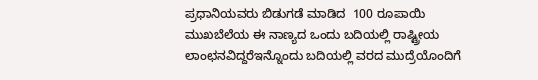ಪ್ರಧಾನಿಯವರು ಬಿಡುಗಡೆ ಮಾಡಿದ  100 ರೂಪಾಯಿ ಮುಖಬೆಲೆಯ ಈ ನಾಣ್ಯದ ಒಂದು ಬದಿಯಲ್ಲಿ ರಾಷ್ಟ್ರೀಯ ಲಾಂಛನವಿದ್ದರೆಇನ್ನೊಂದು ಬದಿಯಲ್ಲಿ ವರದ ಮುದ್ರೆಯೊಂದಿಗೆ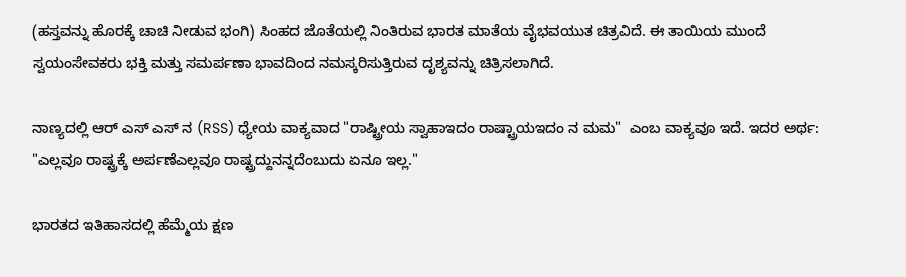(ಹಸ್ತವನ್ನು ಹೊರಕ್ಕೆ ಚಾಚಿ ನೀಡುವ ಭಂಗಿ) ಸಿಂಹದ ಜೊತೆಯಲ್ಲಿ ನಿಂತಿರುವ ಭಾರತ ಮಾತೆಯ ವೈಭವಯುತ ಚಿತ್ರವಿದೆ. ಈ ತಾಯಿಯ ಮುಂದೆ ಸ್ವಯಂಸೇವಕರು ಭಕ್ತಿ ಮತ್ತು ಸಮರ್ಪಣಾ ಭಾವದಿಂದ ನಮಸ್ಕರಿಸುತ್ತಿರುವ ದೃಶ್ಯವನ್ನು ಚಿತ್ರಿಸಲಾಗಿದೆ.

ನಾಣ್ಯದಲ್ಲಿ ಆರ್‌ ಎಸ್‌ ಎಸ್‌ ನ (RSS) ಧ್ಯೇಯ ವಾಕ್ಯವಾದ "ರಾಷ್ಟ್ರೀಯ ಸ್ವಾಹಾಇದಂ ರಾಷ್ಟ್ರಾಯಇದಂ ನ ಮಮ"  ಎಂಬ ವಾಕ್ಯವೂ ಇದೆ. ಇದರ ಅರ್ಥ: "ಎಲ್ಲವೂ ರಾಷ್ಟ್ರಕ್ಕೆ ಅರ್ಪಣೆಎಲ್ಲವೂ ರಾಷ್ಟ್ರದ್ದುನನ್ನದೆಂಬುದು ಏನೂ ಇಲ್ಲ."

ಭಾರತದ ಇತಿಹಾಸದಲ್ಲಿ ಹೆಮ್ಮೆಯ ಕ್ಷಣ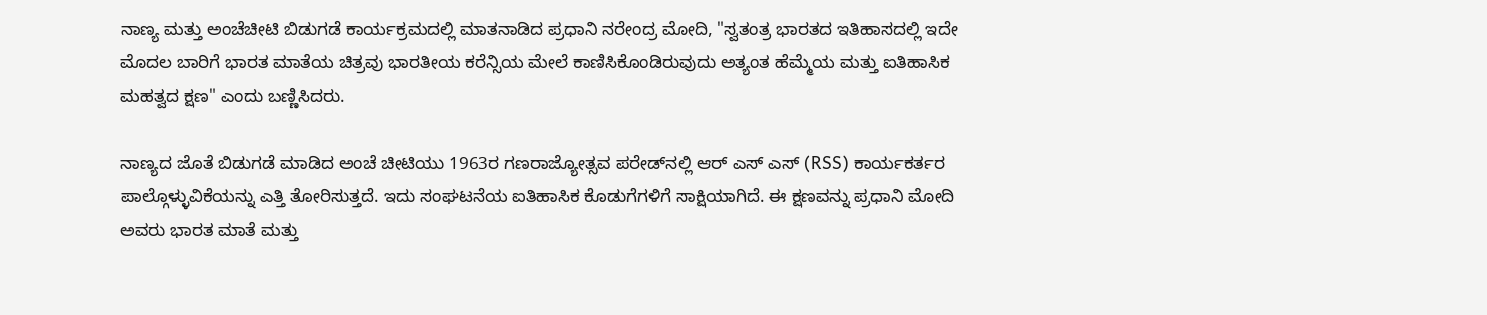ನಾಣ್ಯ ಮತ್ತು ಅಂಚೆಚೀಟಿ ಬಿಡುಗಡೆ ಕಾರ್ಯಕ್ರಮದಲ್ಲಿ ಮಾತನಾಡಿದ ಪ್ರಧಾನಿ ನರೇಂದ್ರ ಮೋದಿ, "ಸ್ವತಂತ್ರ ಭಾರತದ ಇತಿಹಾಸದಲ್ಲಿ ಇದೇ ಮೊದಲ ಬಾರಿಗೆ ಭಾರತ ಮಾತೆಯ ಚಿತ್ರವು ಭಾರತೀಯ ಕರೆನ್ಸಿಯ ಮೇಲೆ ಕಾಣಿಸಿಕೊಂಡಿರುವುದು ಅತ್ಯಂತ ಹೆಮ್ಮೆಯ ಮತ್ತು ಐತಿಹಾಸಿಕ ಮಹತ್ವದ ಕ್ಷಣ" ಎಂದು ಬಣ್ಣಿಸಿದರು.

ನಾಣ್ಯದ ಜೊತೆ ಬಿಡುಗಡೆ ಮಾಡಿದ ಅಂಚೆ ಚೀಟಿಯು 1963ರ ಗಣರಾಜ್ಯೋತ್ಸವ ಪರೇಡ್‌ನಲ್ಲಿ ಆರ್‌ ಎಸ್‌ ಎಸ್‌ (RSS) ಕಾರ್ಯಕರ್ತರ ಪಾಲ್ಗೊಳ್ಳುವಿಕೆಯನ್ನು ಎತ್ತಿ ತೋರಿಸುತ್ತದೆ. ಇದು ಸಂಘಟನೆಯ ಐತಿಹಾಸಿಕ ಕೊಡುಗೆಗಳಿಗೆ ಸಾಕ್ಷಿಯಾಗಿದೆ. ಈ ಕ್ಷಣವನ್ನು ಪ್ರಧಾನಿ ಮೋದಿ ಅವರು ಭಾರತ ಮಾತೆ ಮತ್ತು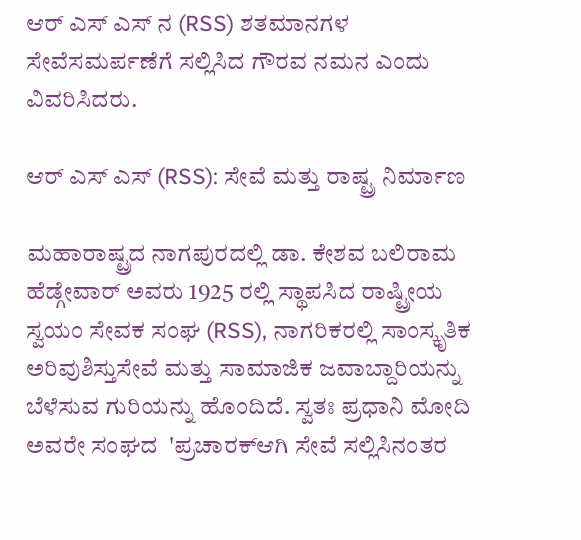ಆರ್‌ ಎಸ್‌ ಎಸ್‌ ನ (RSS) ಶತಮಾನಗಳ ಸೇವೆಸಮರ್ಪಣೆಗೆ ಸಲ್ಲಿಸಿದ ಗೌರವ ನಮನ ಎಂದು ವಿವರಿಸಿದರು.

ಆರ್‌ ಎಸ್‌ ಎಸ್‌ (RSS): ಸೇವೆ ಮತ್ತು ರಾಷ್ಟ್ರ ನಿರ್ಮಾಣ

ಮಹಾರಾಷ್ಟ್ರದ ನಾಗಪುರದಲ್ಲಿ ಡಾ. ಕೇಶವ ಬಲಿರಾಮ ಹೆಡ್ಗೇವಾರ್ ಅವರು 1925 ರಲ್ಲಿ ಸ್ಥಾಪಸಿದ ರಾಷ್ಟ್ರೀಯ ಸ್ವಯಂ ಸೇವಕ ಸಂಘ (RSS), ನಾಗರಿಕರಲ್ಲಿ ಸಾಂಸ್ಕೃತಿಕ ಅರಿವುಶಿಸ್ತುಸೇವೆ ಮತ್ತು ಸಾಮಾಜಿಕ ಜವಾಬ್ದಾರಿಯನ್ನು ಬೆಳೆಸುವ ಗುರಿಯನ್ನು ಹೊಂದಿದೆ. ಸ್ವತಃ ಪ್ರಧಾನಿ ಮೋದಿ ಅವರೇ ಸಂಘದ  'ಪ್ರಚಾರಕ್ಆಗಿ ಸೇವೆ ಸಲ್ಲಿಸಿನಂತರ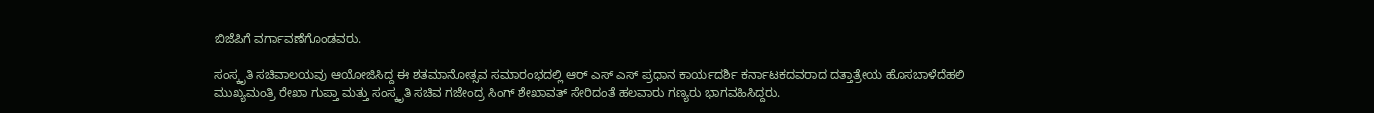ಬಿಜೆಪಿಗೆ ವರ್ಗಾವಣೆಗೊಂಡವರು.

ಸಂಸ್ಕೃತಿ ಸಚಿವಾಲಯವು ಆಯೋಜಿಸಿದ್ದ ಈ ಶತಮಾನೋತ್ಸವ ಸಮಾರಂಭದಲ್ಲಿ ಆರ್‌ ಎಸ್‌ ಎಸ್‌ ಪ್ರಧಾನ ಕಾರ್ಯದರ್ಶಿ ಕರ್ನಾಟಕದವರಾದ ದತ್ತಾತ್ರೇಯ ಹೊಸಬಾಳೆದೆಹಲಿ ಮುಖ್ಯಮಂತ್ರಿ ರೇಖಾ ಗುಪ್ತಾ ಮತ್ತು ಸಂಸ್ಕೃತಿ ಸಚಿವ ಗಜೇಂದ್ರ ಸಿಂಗ್ ಶೇಖಾವತ್ ಸೇರಿದಂತೆ ಹಲವಾರು ಗಣ್ಯರು ಭಾಗವಹಿಸಿದ್ದರು.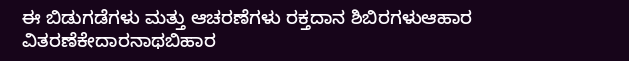ಈ ಬಿಡುಗಡೆಗಳು ಮತ್ತು ಆಚರಣೆಗಳು ರಕ್ತದಾನ ಶಿಬಿರಗಳುಆಹಾರ ವಿತರಣೆಕೇದಾರನಾಥಬಿಹಾರ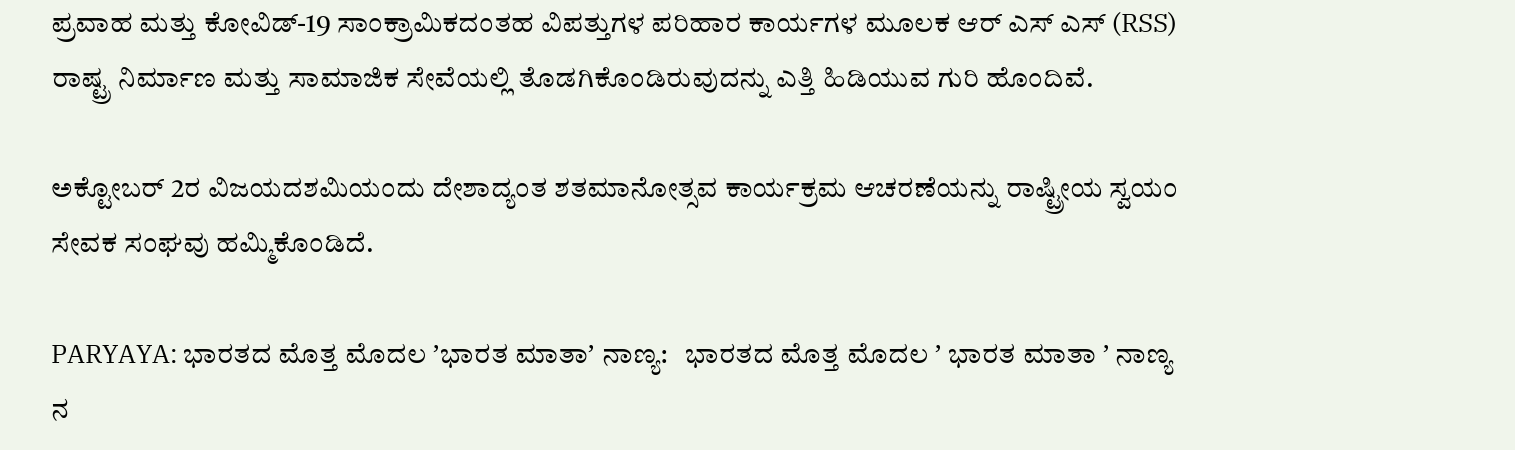ಪ್ರವಾಹ ಮತ್ತು ಕೋವಿಡ್-19 ಸಾಂಕ್ರಾಮಿಕದಂತಹ ವಿಪತ್ತುಗಳ ಪರಿಹಾರ ಕಾರ್ಯಗಳ ಮೂಲಕ ಆರ್‌ ಎಸ್‌ ಎಸ್‌ (RSS) ರಾಷ್ಟ್ರ ನಿರ್ಮಾಣ ಮತ್ತು ಸಾಮಾಜಿಕ ಸೇವೆಯಲ್ಲಿ ತೊಡಗಿಕೊಂಡಿರುವುದನ್ನು ಎತ್ತಿ ಹಿಡಿಯುವ ಗುರಿ ಹೊಂದಿವೆ.

ಅಕ್ಟೋಬರ್‌ 2ರ ವಿಜಯದಶಮಿಯಂದು ದೇಶಾದ್ಯಂತ ಶತಮಾನೋತ್ಸವ ಕಾರ್ಯಕ್ರಮ ಆಚರಣೆಯನ್ನು ರಾಷ್ಟ್ರೀಯ ಸ್ವಯಂ ಸೇವಕ ಸಂಘವು ಹಮ್ಮಿಕೊಂಡಿದೆ.

PARYAYA: ಭಾರತದ ಮೊತ್ತ ಮೊದಲ ʼಭಾರತ ಮಾತಾʼ ನಾಣ್ಯ:   ಭಾರತದ ಮೊತ್ತ ಮೊದಲ ʼ ಭಾರತ ಮಾತಾ ʼ ನಾಣ್ಯ ನ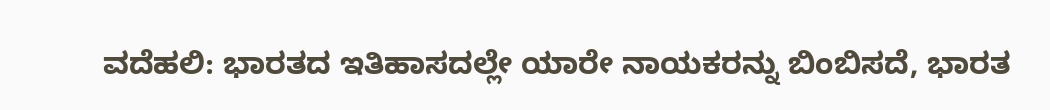ವದೆಹಲಿ: ಭಾರತದ ಇತಿಹಾಸದಲ್ಲೇ ಯಾರೇ ನಾಯಕರನ್ನು ಬಿಂಬಿಸದೆ, ಭಾರತ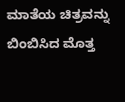ಮಾತೆಯ ಚಿತ್ರವನ್ನು ಬಿಂಬಿಸಿದ ಮೊತ್ತ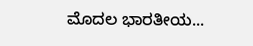ಮೊದಲ ಭಾರತೀಯ...